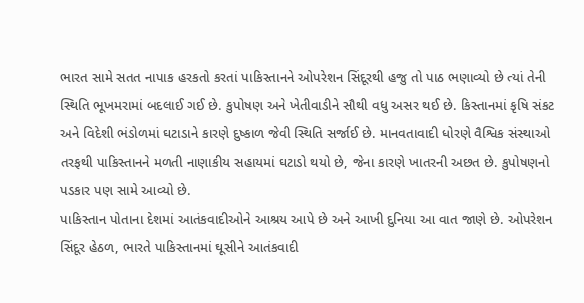ભારત સામે સતત નાપાક હરકતો કરતાં પાકિસ્તાનને ઓપરેશન સિંદૂરથી હજુ તો પાઠ ભણાવ્યો છે ત્યાં તેની સ્થિતિ ભૂખમરામાં બદલાઈ ગઈ છે. કુપોષણ અને ખેતીવાડીને સૌથી વધુ અસર થઈ છે. કિસ્તાનમાં કૃષિ સંકટ અને વિદેશી ભંડોળમાં ઘટાડાને કારણે દુષ્કાળ જેવી સ્થિતિ સર્જાઈ છે. માનવતાવાદી ધોરણે વૈશ્વિક સંસ્થાઓ તરફથી પાકિસ્તાનને મળતી નાણાકીય સહાયમાં ઘટાડો થયો છે, જેના કારણે ખાતરની અછત છે. કુપોષણનો પડકાર પણ સામે આવ્યો છે.
પાકિસ્તાન પોતાના દેશમાં આતંકવાદીઓને આશ્રય આપે છે અને આખી દુનિયા આ વાત જાણે છે. ઓપરેશન સિંદૂર હેઠળ, ભારતે પાકિસ્તાનમાં ઘૂસીને આતંકવાદી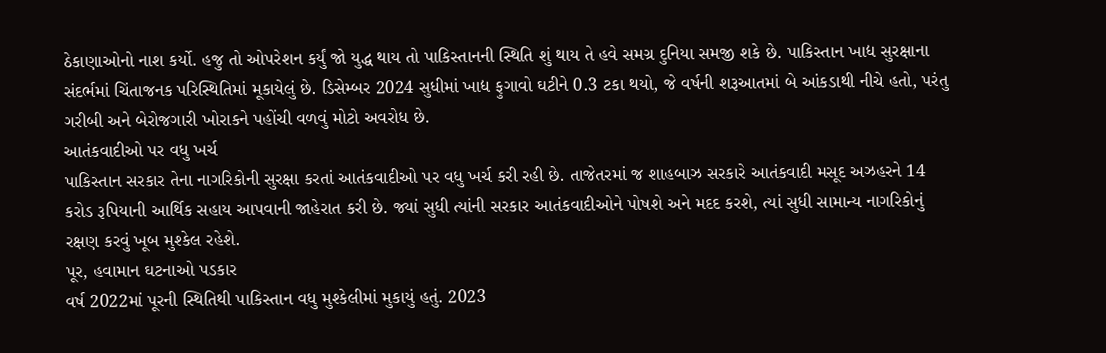ઠેકાણાઓનો નાશ કર્યો. હજુ તો ઓપરેશન કર્યું જો યુદ્ધ થાય તો પાકિસ્તાનની સ્થિતિ શું થાય તે હવે સમગ્ર દુનિયા સમજી શકે છે. પાકિસ્તાન ખાદ્ય સુરક્ષાના સંદર્ભમાં ચિંતાજનક પરિસ્થિતિમાં મૂકાયેલું છે. ડિસેમ્બર 2024 સુધીમાં ખાદ્ય ફુગાવો ઘટીને 0.3 ટકા થયો, જે વર્ષની શરૂઆતમાં બે આંકડાથી નીચે હતો, પરંતુ ગરીબી અને બેરોજગારી ખોરાકને પહોંચી વળવું મોટો અવરોધ છે.
આતંકવાદીઓ પર વધુ ખર્ચ
પાકિસ્તાન સરકાર તેના નાગરિકોની સુરક્ષા કરતાં આતંકવાદીઓ પર વધુ ખર્ચ કરી રહી છે. તાજેતરમાં જ શાહબાઝ સરકારે આતંકવાદી મસૂદ અઝહરને 14 કરોડ રૂપિયાની આર્થિક સહાય આપવાની જાહેરાત કરી છે. જ્યાં સુધી ત્યાંની સરકાર આતંકવાદીઓને પોષશે અને મદદ કરશે, ત્યાં સુધી સામાન્ય નાગરિકોનું રક્ષણ કરવું ખૂબ મુશ્કેલ રહેશે.
પૂર, હવામાન ઘટનાઓ પડકાર
વર્ષ 2022માં પૂરની સ્થિતિથી પાકિસ્તાન વધુ મુશ્કેલીમાં મુકાયું હતું. 2023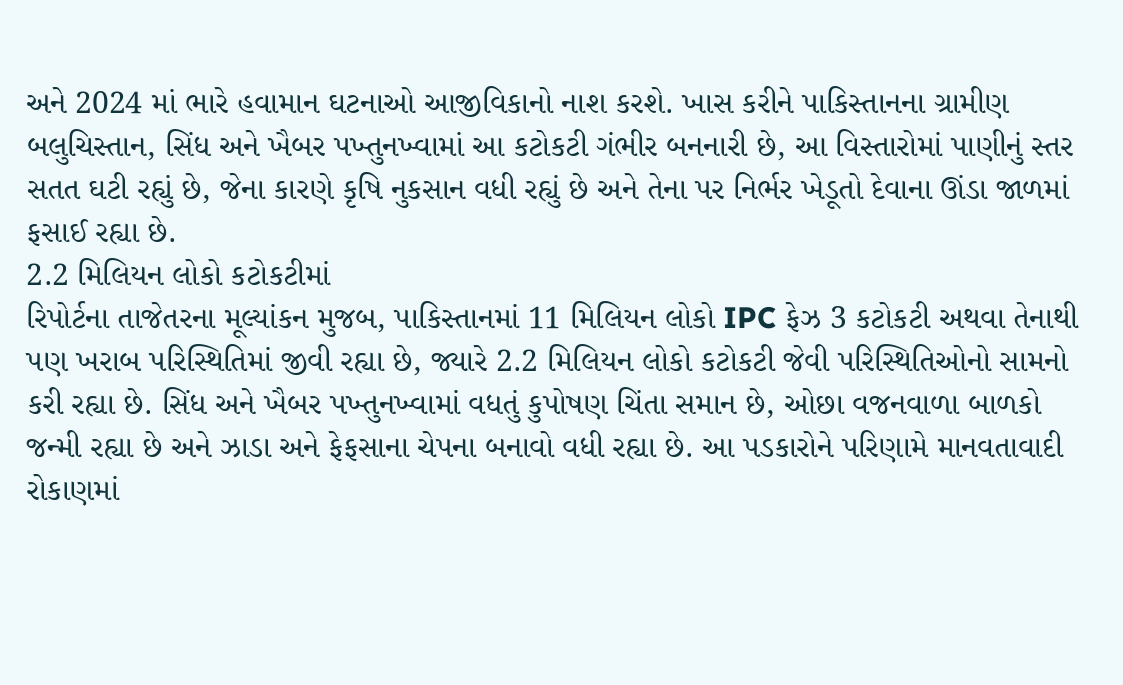અને 2024 માં ભારે હવામાન ઘટનાઓ આજીવિકાનો નાશ કરશે. ખાસ કરીને પાકિસ્તાનના ગ્રામીણ બલુચિસ્તાન, સિંધ અને ખૈબર પખ્તુનખ્વામાં આ કટોકટી ગંભીર બનનારી છે, આ વિસ્તારોમાં પાણીનું સ્તર સતત ઘટી રહ્યું છે, જેના કારણે કૃષિ નુકસાન વધી રહ્યું છે અને તેના પર નિર્ભર ખેડૂતો દેવાના ઊંડા જાળમાં ફસાઈ રહ્યા છે.
2.2 મિલિયન લોકો કટોકટીમાં
રિપોર્ટના તાજેતરના મૂલ્યાંકન મુજબ, પાકિસ્તાનમાં 11 મિલિયન લોકો IPC ફેઝ 3 કટોકટી અથવા તેનાથી પણ ખરાબ પરિસ્થિતિમાં જીવી રહ્યા છે, જ્યારે 2.2 મિલિયન લોકો કટોકટી જેવી પરિસ્થિતિઓનો સામનો કરી રહ્યા છે. સિંધ અને ખૈબર પખ્તુનખ્વામાં વધતું કુપોષણ ચિંતા સમાન છે, ઓછા વજનવાળા બાળકો જન્મી રહ્યા છે અને ઝાડા અને ફેફસાના ચેપના બનાવો વધી રહ્યા છે. આ પડકારોને પરિણામે માનવતાવાદી રોકાણમાં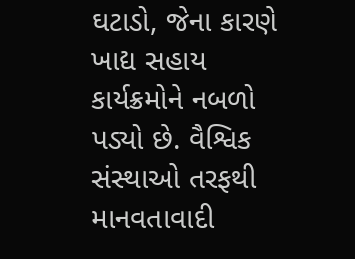ઘટાડો, જેના કારણે ખાદ્ય સહાય કાર્યક્રમોને નબળો પડ્યો છે. વૈશ્વિક સંસ્થાઓ તરફથી માનવતાવાદી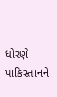ધોરણે પાકિસ્તાનને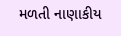મળતી નાણાકીય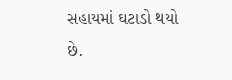સહાયમાં ઘટાડો થયો છે.